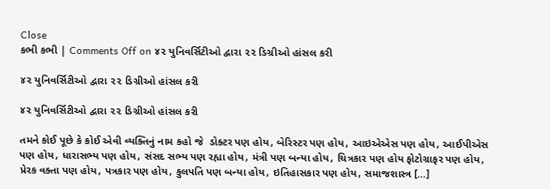Close
કભી કભી | Comments Off on ૪૨ યુનિવર્સિટીઓ દ્વારા ૨૨ ડિગ્રીઓ હાંસલ કરી

૪૨ યુનિવર્સિટીઓ દ્વારા ૨૨ ડિગ્રીઓ હાંસલ કરી

૪૨ યુનિવર્સિટીઓ દ્વારા ૨૨ ડિગ્રીઓ હાંસલ કરી

તમને કોઈ પૂછે કે કોઈ એવી વ્યક્તિનું નામ કહો જે  ડોક્ટર પણ હોય, બેરિસ્ટર પણ હોય, આઇએએસ પણ હોય, આઈપીએસ પણ હોય, ધારાસભ્ય પણ હોય, સંસદ સભ્ય પણ રહ્યા હોય, મંત્રી પણ બન્યા હોય, ચિત્રકાર પણ હોય ફોટોગ્રાફર પણ હોય, પ્રેરક વક્તા પણ હોય, પત્રકાર પણ હોય, કુલપતિ પણ બન્યા હોય, ઇતિહાસકાર પણ હોય, સમાજશાસ્ત્ર […]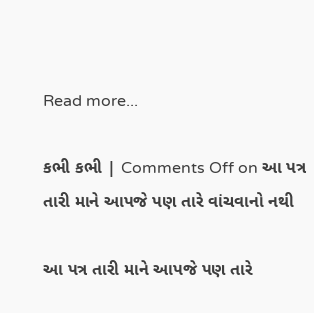Read more...

કભી કભી | Comments Off on આ પત્ર તારી માને આપજે પણ તારે વાંચવાનો નથી

આ પત્ર તારી માને આપજે પણ તારે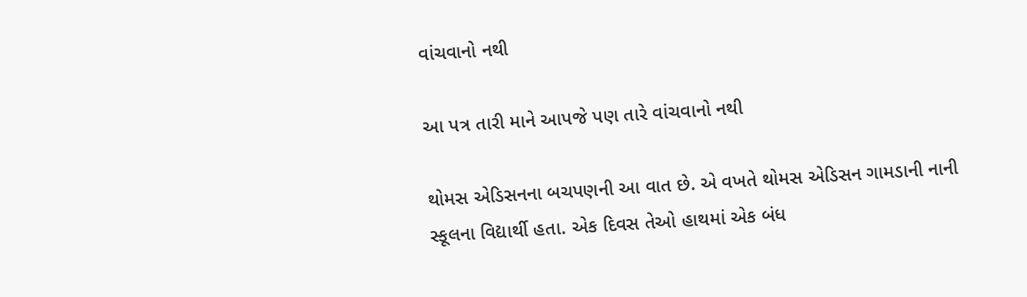વાંચવાનો નથી

આ પત્ર તારી માને આપજે પણ તારે વાંચવાનો નથી

થોમસ એડિસનના બચપણની આ વાત છે. એ વખતે થોમસ એડિસન ગામડાની નાની સ્કૂલના વિદ્યાર્થી હતા. એક દિવસ તેઓ હાથમાં એક બંધ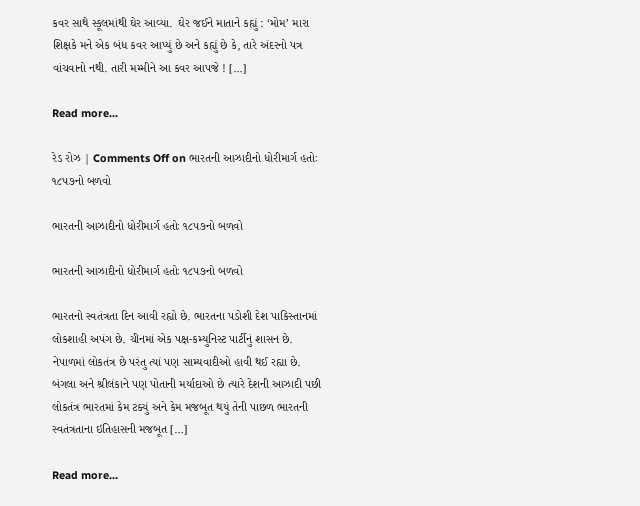કવર સાથે સ્કૂલમાંથી ઘેર આવ્યા.  ઘેર જઈને માતાને કહ્યું : ‘મોમ’ મારા શિક્ષકે મને એક બંધ કવર આપ્યું છે અને કહ્યું છે કે, તારે અંદરનો પત્ર વાંચવાનો નથી. તારી મમ્મીને આ કવર આપજે ! […]

Read more...

રેડ રોઝ | Comments Off on ભારતની આઝાદીનો ધોરીમાર્ગ હતોઃ ૧૮૫૭નો બળવો

ભારતની આઝાદીનો ધોરીમાર્ગ હતોઃ ૧૮૫૭નો બળવો

ભારતની આઝાદીનો ધોરીમાર્ગ હતોઃ ૧૮૫૭નો બળવો

ભારતનો સ્વતંત્રતા દિન આવી રહ્યો છે. ભારતના પડોશી દેશ પાકિસ્તાનમાં લોકશાહી અપંગ છે. ચીનમાં એક પક્ષ-કમ્યુનિસ્ટ પાર્ટીનું શાસન છે. નેપાળમાં લોકતંત્ર છે પરંતુ ત્યાં પણ સામ્યવાદીઓ હાવી થઈ રહ્યા છે. બંગલા અને શ્રીલંકાને પણ પોતાની મર્યાદાઓ છે ત્યારે દેશની આઝાદી પછી લોકતંત્ર ભારતમાં કેમ ટક્યું અને કેમ મજબૂત થયું તેની પાછળ ભારતની સ્વતંત્રતાના ઇતિહાસની મજબૂત […]

Read more...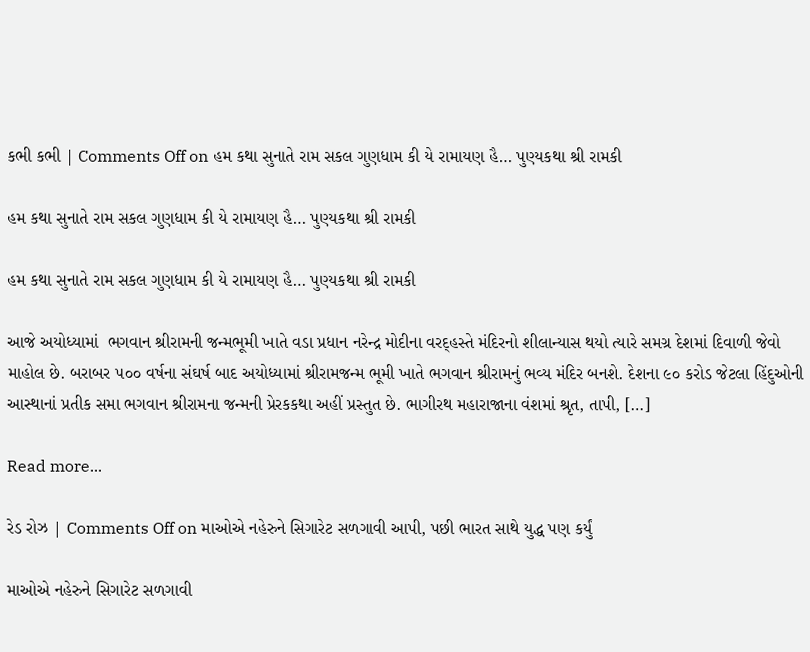કભી કભી | Comments Off on હમ કથા સુનાતે રામ સકલ ગુણધામ કી યે રામાયણ હૈ… પુણ્યકથા શ્રી રામકી

હમ કથા સુનાતે રામ સકલ ગુણધામ કી યે રામાયણ હૈ… પુણ્યકથા શ્રી રામકી

હમ કથા સુનાતે રામ સકલ ગુણધામ કી યે રામાયણ હૈ… પુણ્યકથા શ્રી રામકી

આજે અયોધ્યામાં  ભગવાન શ્રીરામની જન્મભૂમી ખાતે વડા પ્રધાન નરેન્દ્ર મોદીના વરદ્હસ્તે મંદિરનો શીલાન્યાસ થયો ત્યારે સમગ્ર દેશમાં દિવાળી જેવો માહોલ છે. બરાબર ૫૦૦ વર્ષના સંઘર્ષ બાદ અયોધ્યામાં શ્રીરામજન્મ ભૂમી ખાતે ભગવાન શ્રીરામનું ભવ્ય મંદિર બનશે. દેશના ૯૦ કરોડ જેટલા હિંદુઓની આસ્થાનાં પ્રતીક સમા ભગવાન શ્રીરામના જન્મની પ્રેરકકથા અહીં પ્રસ્તુત છે. ભાગીરથ મહારાજાના વંશમાં શ્રૃત, તાપી, […]

Read more...

રેડ રોઝ | Comments Off on માઓએ નહેરુને સિગારેટ સળગાવી આપી, પછી ભારત સાથે યુદ્ધ પણ કર્યું

માઓએ નહેરુને સિગારેટ સળગાવી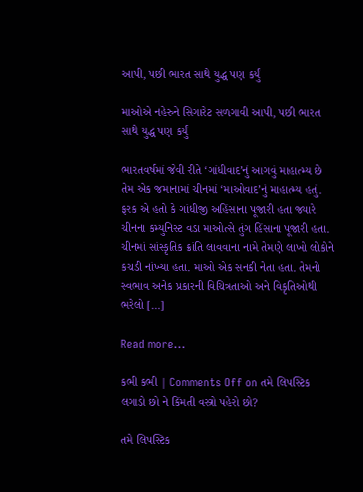આપી, પછી ભારત સાથે યુદ્ધ પણ કર્યું

માઓએ નહેરુને સિગારેટ સળગાવી આપી, પછી ભારત સાથે યુદ્ધ પણ કર્યું

ભારતવર્ષમાં જેવી રીતે ‘ગાંધીવાદ’નું આગવું માહાત્મ્ય છે તેમ એક જમાનામાં ચીનમાં ‘માઓવાદ’નું માહાત્મ્ય હતું. ફરક એ હતો કે ગાંધીજી અહિંસાના પૂજારી હતા જ્યારે ચીનના કમ્યુનિસ્ટ વડા માઓત્સે તુંગ હિંસાના પૂજારી હતા. ચીનમાં સાંસ્કૃતિક ક્રાંતિ લાવવાના નામે તેમણે લાખો લોકોને કચડી નાંખ્યા હતા. માઓ એક સનકી નેતા હતા. તેમનો સ્વભાવ અનેક પ્રકારની વિચિત્રતાઓ અને વિકૃતિઓથી ભરેલો […]

Read more...

કભી કભી | Comments Off on તમે લિપસ્ટિક લગાડો છો ને કિંમતી વસ્ત્રો પહેરો છો?

તમે લિપસ્ટિક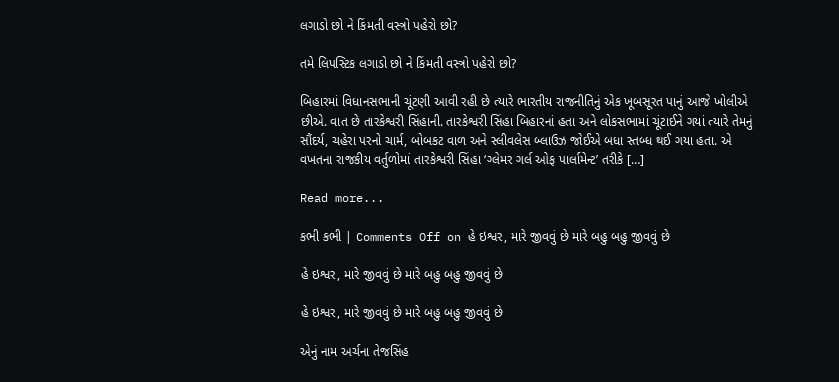લગાડો છો ને કિંમતી વસ્ત્રો પહેરો છો?

તમે લિપસ્ટિક લગાડો છો ને કિંમતી વસ્ત્રો પહેરો છો?

બિહારમાં વિધાનસભાની ચૂંટણી આવી રહી છે ત્યારે ભારતીય રાજનીતિનું એક ખૂબસૂરત પાનું આજે ખોલીએ છીએ. વાત છે તારકેશ્વરી સિંહાની. તારકેશ્વરી સિંહા બિહારનાં હતા અને લોકસભામાં ચૂંટાઈને ગયાં ત્યારે તેમનું સૌંદર્ય, ચહેરા પરનો ચાર્મ, બોબકટ વાળ અને સ્લીવલેસ બ્લાઉઝ જોઈએ બધા સ્તબ્ધ થઈ ગયા હતા. એ વખતના રાજકીય વર્તુળોમાં તારકેશ્વરી સિંહા ‘ગ્લેમર ગર્લ ઓફ પાર્લામેન્ટ’ તરીકે […]

Read more...

કભી કભી | Comments Off on હે ઇશ્વર, મારે જીવવું છે મારે બહુ બહુ જીવવું છે

હે ઇશ્વર, મારે જીવવું છે મારે બહુ બહુ જીવવું છે

હે ઇશ્વર, મારે જીવવું છે મારે બહુ બહુ જીવવું છે

એનું નામ અર્ચના તેજસિંહ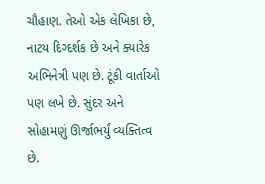ચૌહાણ. તેઓ એક લેખિકા છે, નાટય દિગ્દર્શક છે અને ક્યારેક અભિનેત્રી પણ છે. ટૂંકી વાર્તાઓ પણ લખે છે. સુંદર અને સોહામણું ઊર્જાભર્યું વ્યક્તિત્વ છે.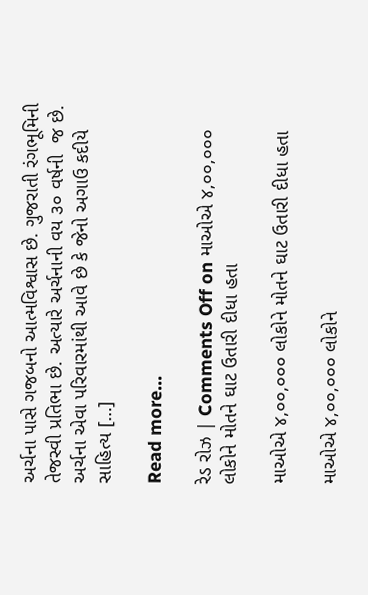અર્ચના પાસે ગજબનો આત્મવિશ્વાસ છે. ગુજરાતી રંગભૂમિની તેજસ્વી પ્રતિભા છે. અત્યારે અર્ચનાની વય ૩૦ વર્ષની  જ છે. અર્ચના એવા પરિવારમાંથી આવે છે કે જેનો અગાઉ કદીયે સાહિત્ય […]

Read more...

રેડ રોઝ | Comments Off on માઓએ ૪,૦૦,૦૦૦ લોકોને મોતને ઘાટ ઉતારી દીધા હતા

માઓએ ૪,૦૦,૦૦૦ લોકોને મોતને ઘાટ ઉતારી દીધા હતા

માઓએ ૪,૦૦,૦૦૦ લોકોને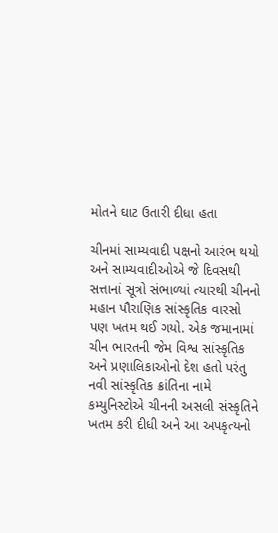મોતને ઘાટ ઉતારી દીધા હતા

ચીનમાં સામ્યવાદી પક્ષનો આરંભ થયો અને સામ્યવાદીઓએ જે દિવસથી સત્તાનાં સૂત્રો સંભાળ્યાં ત્યારથી ચીનનો મહાન પૌરાણિક સાંસ્કૃતિક વારસો પણ ખતમ થઈ ગયો. એક જમાનામાં ચીન ભારતની જેમ વિશ્વ સાંસ્કૃતિક અને પ્રણાલિકાઓનો દેશ હતો પરંતુ નવી સાંસ્કૃતિક ક્રાંતિના નામે કમ્યુનિસ્ટોએ ચીનની અસલી સંસ્કૃતિને ખતમ કરી દીધી અને આ અપકૃત્યનો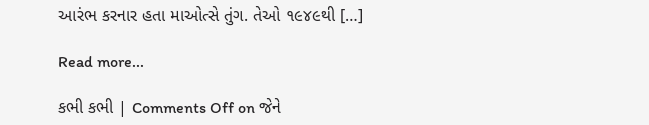આરંભ કરનાર હતા માઓત્સે તુંગ. તેઓ ૧૯૪૯થી […]

Read more...

કભી કભી | Comments Off on જેને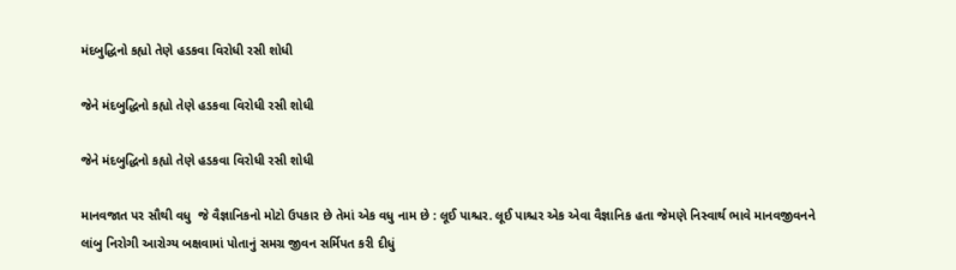મંદબુદ્ધિનો કહ્યો તેણે હડકવા વિરોધી રસી શોધી

જેને મંદબુદ્ધિનો કહ્યો તેણે હડકવા વિરોધી રસી શોધી

જેને મંદબુદ્ધિનો કહ્યો તેણે હડકવા વિરોધી રસી શોધી

માનવજાત પર સૌથી વધુ  જે વૈજ્ઞાનિકનો મોટો ઉપકાર છે તેમાં એક વધુ નામ છે : લૂઈ પાશ્ચર. લૂઈ પાશ્ચર એક એવા વૈજ્ઞાનિક હતા જેમણે નિસ્વાર્થ ભાવે માનવજીવનને લાંબુ નિરોગી આરોગ્ય બક્ષવામાં પોતાનું સમગ્ર જીવન સર્મિપત કરી દીધું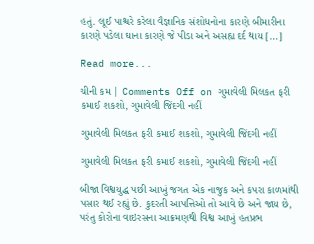હતું. લૂઈ પાશ્ચરે કરેલા વૈજ્ઞાનિક સંશોધનોના કારણે બીમારીના કારણે પડેલા ઘાના કારણે જે પીડા અને અસહ્ય દર્દ થાય […]

Read more...

ચીની કમ | Comments Off on ગુમાવેલી મિલકત ફરી કમાઈ શકશો, ગુમાવેલી જિંદગી નહીં

ગુમાવેલી મિલકત ફરી કમાઈ શકશો, ગુમાવેલી જિંદગી નહીં

ગુમાવેલી મિલકત ફરી કમાઈ શકશો, ગુમાવેલી જિંદગી નહીં

બીજા વિશ્વયુદ્ધ પછી આખું જગત એક નાજુક અને કપરા કાળમાંથી પસાર થઈ રહ્યું છે. કુદરતી આપત્તિઓ તો આવે છે અને જાય છે, પરંતુ કોરોના વાઇરસના આક્રમણથી વિશ્વ આખું હતપ્રભ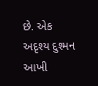છે. એક અદૃશ્ય દુશ્મન આખી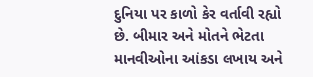દુનિયા પર કાળો કેર વર્તાવી રહ્યો છે. બીમાર અને મોતને ભેટતા માનવીઓના આંકડા લખાય અને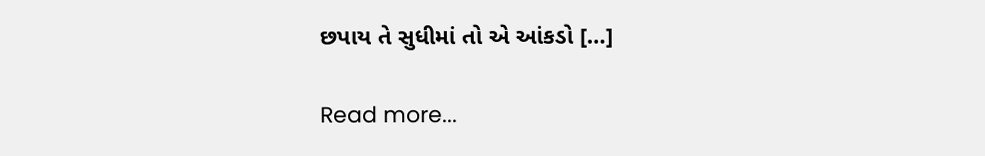છપાય તે સુધીમાં તો એ આંકડો […]

Read more...